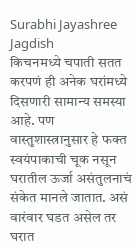Surabhi Jayashree Jagdish
किचनमध्ये चपाती सतत करपणं ही अनेक घरांमध्ये दिसणारी सामान्य समस्या आहे. पण वास्तुशास्त्रानुसार हे फक्त स्वयंपाकाची चूक नसून घरातील ऊर्जा असंतुलनाचं संकेत मानले जातात. असं वारंवार घडत असेल तर घरात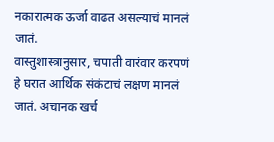नकारात्मक ऊर्जा वाढत असल्याचं मानलं जातं.
वास्तुशास्त्रानुसार, चपाती वारंवार करपणं हे घरात आर्थिक संकंटाचं लक्षण मानलं जातं. अचानक खर्च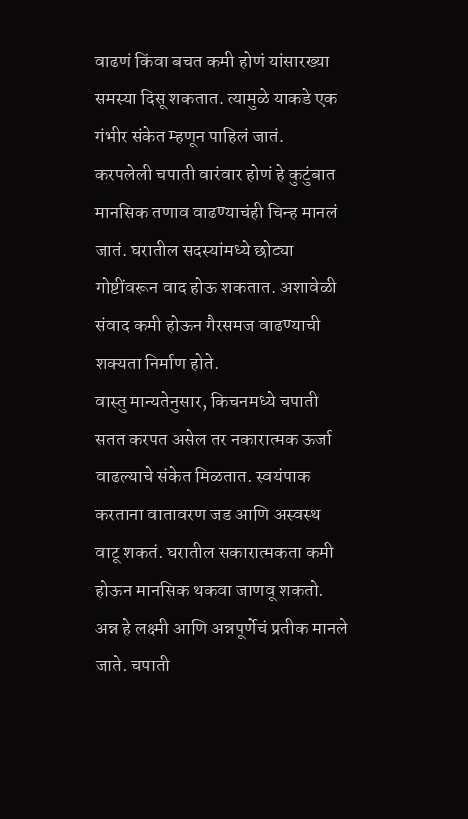वाढणं किंवा बचत कमी होणं यांसारख्या समस्या दिसू शकतात. त्यामुळे याकडे एक गंभीर संकेत म्हणून पाहिलं जातं.
करपलेली चपाती वारंवार होणं हे कुटुंबात मानसिक तणाव वाढण्याचंही चिन्ह मानलं जातं. घरातील सदस्यांमध्ये छोट्या गोष्टींवरून वाद होऊ शकतात. अशावेळी संवाद कमी होऊन गैरसमज वाढण्याची शक्यता निर्माण होते.
वास्तु मान्यतेनुसार, किचनमध्ये चपाती सतत करपत असेल तर नकारात्मक ऊर्जा वाढल्याचे संकेत मिळतात. स्वयंपाक करताना वातावरण जड आणि अस्वस्थ वाटू शकतं. घरातील सकारात्मकता कमी होऊन मानसिक थकवा जाणवू शकतो.
अन्न हे लक्ष्मी आणि अन्नपूर्णेचं प्रतीक मानले जाते. चपाती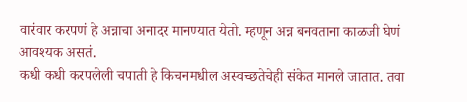वारंवार करपणं हे अन्नाचा अनादर मानण्यात येतो. म्हणून अन्न बनवताना काळजी घेणं आवश्यक असतं.
कधी कधी करपलेली चपाती हे किचनमधील अस्वच्छतेचेही संकेत मानले जातात. तवा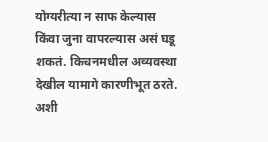योग्यरीत्या न साफ केल्यास किंवा जुना वापरल्यास असं घडू शकतं. किचनमधील अव्यवस्था देखील यामागे कारणीभूत ठरते.
अशी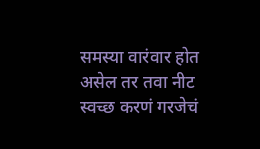समस्या वारंवार होत असेल तर तवा नीट स्वच्छ करणं गरजेचं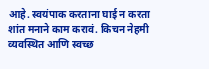आहे. स्वयंपाक करताना घाई न करता शांत मनाने काम करावं. किचन नेहमी व्यवस्थित आणि स्वच्छ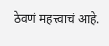ठेवणं महत्त्वाचं आहे.